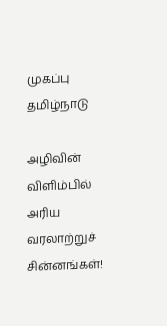முகப்பு
தமிழ்நாடு

அழிவின் விளிம்பில் அரிய வரலாற்றுச் சின்னங்கள்!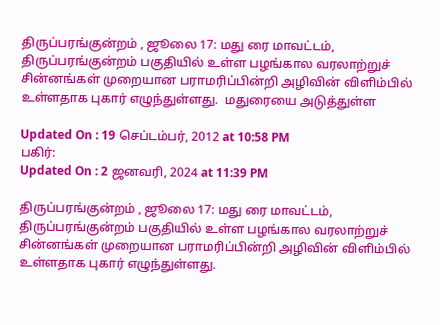திருப்பரங்குன்றம் , ஜூலை 17: மது ரை மாவட்டம், திருப்பரங்குன்றம் பகுதியில் உள்ள பழங்கால வரலாற்றுச் சின்னங்கள் முறையான பராமரிப்பின்றி அழிவின் விளிம்பில் உள்ளதாக புகார் எழுந்துள்ளது.  மதுரையை அடுத்துள்ள

Updated On : 19 செப்டம்பர், 2012 at 10:58 PM
பகிர்:
Updated On : 2 ஜனவரி, 2024 at 11:39 PM

திருப்பரங்குன்றம் , ஜூலை 17: மது ரை மாவட்டம், திருப்பரங்குன்றம் பகுதியில் உள்ள பழங்கால வரலாற்றுச் சின்னங்கள் முறையான பராமரிப்பின்றி அழிவின் விளிம்பில் உள்ளதாக புகார் எழுந்துள்ளது.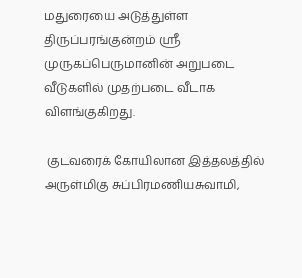மதுரையை அடுத்துள்ள திருப்பரங்குன்றம் ஸ்ரீ முருகப்பெருமானின் அறுபடை வீடுகளில் முதற்படை வீடாக விளங்குகிறது.

 குடவரைக் கோயிலான இத்தலத்தில் அருள்மிகு சுப்பிரமணியசுவாமி,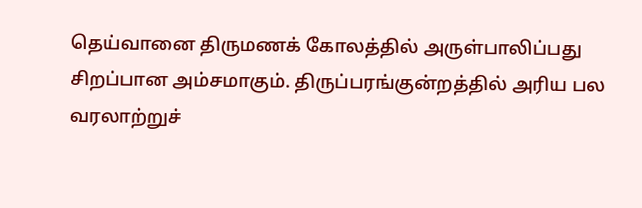தெய்வானை திருமணக் கோலத்தில் அருள்பாலிப்பது சிறப்பான அம்சமாகும். திருப்பரங்குன்றத்தில் அரிய பல வரலாற்றுச்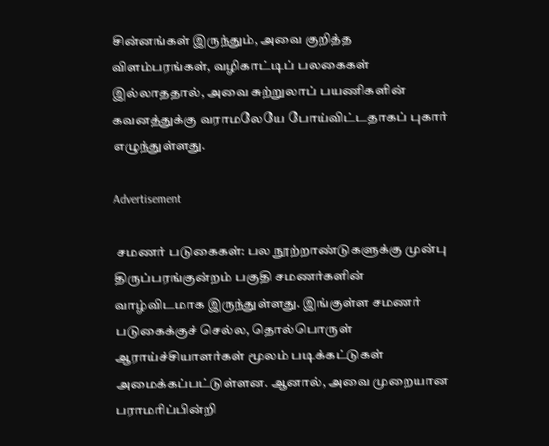சின்னங்கள் இருந்தும், அவை குறித்த விளம்பரங்கள், வழிகாட்டிப் பலகைகள் இல்லாததால், அவை சுற்றுலாப் பயணிகளின் கவனத்துக்கு வராமலேயே போய்விட்டதாகப் புகார் எழுந்துள்ளது.

Advertisement

 சமணர் படுகைகள்: பல நூற்றாண்டுகளுக்கு முன்பு திருப்பரங்குன்றம் பகுதி சமணர்களின் வாழ்விடமாக இருந்துள்ளது. இங்குள்ள சமணர் படுகைக்குச் செல்ல, தொல்பொருள் ஆராய்ச்சியாளர்கள் மூலம் படிக்கட்டுகள் அமைக்கப்பட்டுள்ளன. ஆனால், அவை முறையான பராமரிப்பின்றி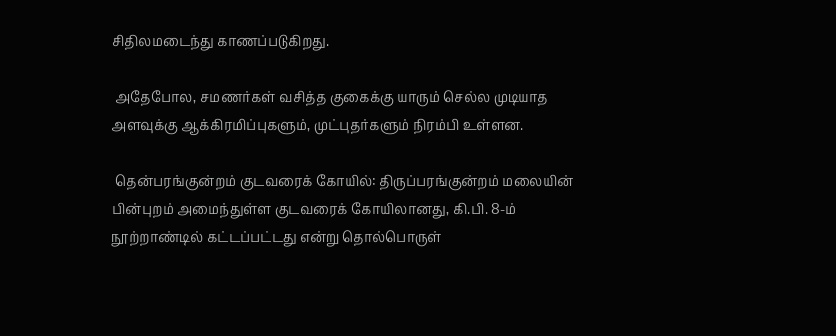சிதிலமடைந்து காணப்படுகிறது.

 அதேபோல, சமணர்கள் வசித்த குகைக்கு யாரும் செல்ல முடியாத அளவுக்கு ஆக்கிரமிப்புகளும், முட்புதர்களும் நிரம்பி உள்ளன.

 தென்பரங்குன்றம் குடவரைக் கோயில்: திருப்பரங்குன்றம் மலையின் பின்புறம் அமைந்துள்ள குடவரைக் கோயிலானது, கி.பி. 8-ம் நூற்றாண்டில் கட்டப்பட்டது என்று தொல்பொருள்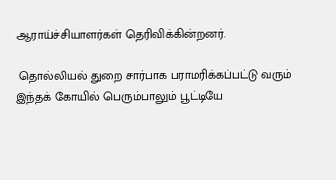ஆராய்ச்சியாளர்கள் தெரிவிக்கின்றனர்.

 தொல்லியல் துறை சார்பாக பராமரிக்கப்பட்டு வரும் இந்தக் கோயில் பெரும்பாலும் பூட்டியே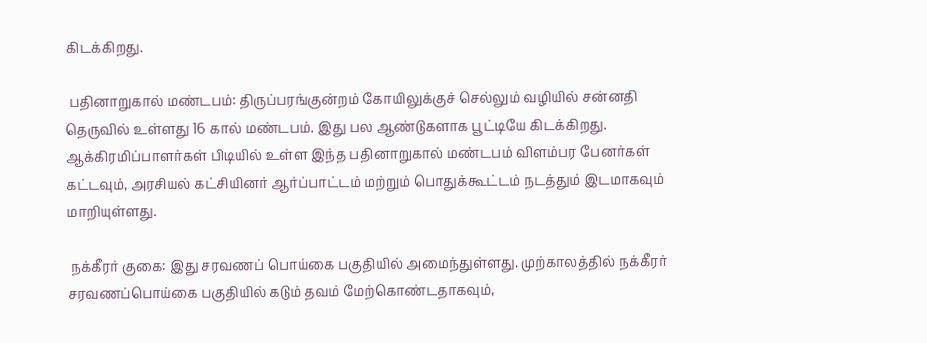கிடக்கிறது.

 பதினாறுகால் மண்டபம்: திருப்பரங்குன்றம் கோயிலுக்குச் செல்லும் வழியில் சன்னதி தெருவில் உள்ளது 16 கால் மண்டபம். இது பல ஆண்டுகளாக பூட்டியே கிடக்கிறது. ஆக்கிரமிப்பாளர்கள் பிடியில் உள்ள இந்த பதினாறுகால் மண்டபம் விளம்பர பேனர்கள் கட்டவும், அரசியல் கட்சியினர் ஆர்ப்பாட்டம் மற்றும் பொதுக்கூட்டம் நடத்தும் இடமாகவும் மாறியுள்ளது.

 நக்கீரர் குகை: இது சரவணப் பொய்கை பகுதியில் அமைந்துள்ளது. முற்காலத்தில் நக்கீரர் சரவணப்பொய்கை பகுதியில் கடும் தவம் மேற்கொண்டதாகவும்,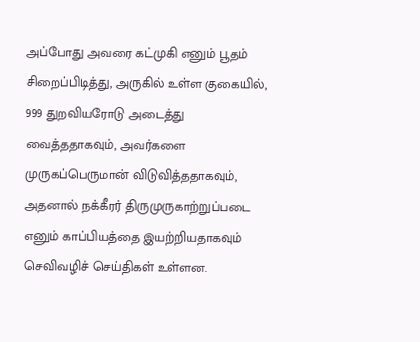அப்போது அவரை கட்முகி எனும் பூதம் சிறைப்பிடித்து, அருகில் உள்ள குகையில், 999 துறவியரோடு அடைத்து வைத்ததாகவும், அவர்களை முருகப்பெருமான் விடுவித்ததாகவும், அதனால் நக்கீரர் திருமுருகாற்றுப்படை எனும் காப்பியத்தை இயற்றியதாகவும் செவிவழிச் செய்திகள் உள்ளன.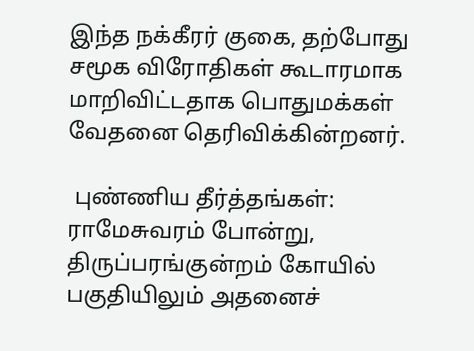இந்த நக்கீரர் குகை, தற்போது சமூக விரோதிகள் கூடாரமாக மாறிவிட்டதாக பொதுமக்கள் வேதனை தெரிவிக்கின்றனர்.

 புண்ணிய தீர்த்தங்கள்: ராமேசுவரம் போன்று, திருப்பரங்குன்றம் கோயில் பகுதியிலும் அதனைச்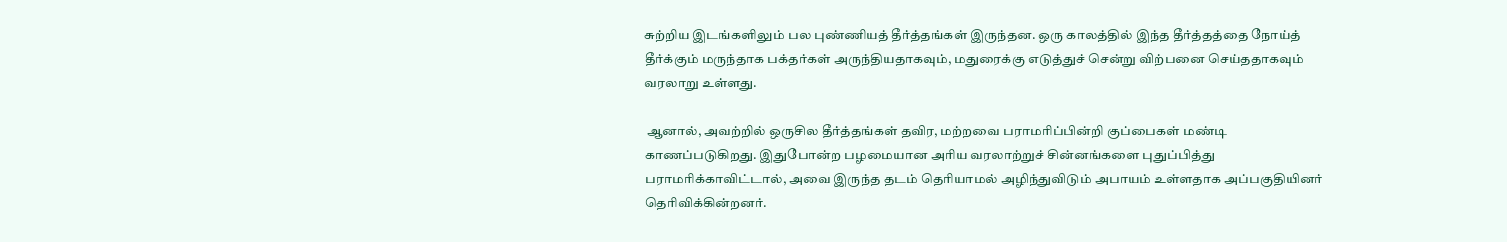சுற்றிய இடங்களிலும் பல புண்ணியத் தீர்த்தங்கள் இருந்தன. ஒரு காலத்தில் இந்த தீர்த்தத்தை நோய்த் தீர்க்கும் மருந்தாக பக்தர்கள் அருந்தியதாகவும், மதுரைக்கு எடுத்துச் சென்று விற்பனை செய்ததாகவும் வரலாறு உள்ளது.

 ஆனால், அவற்றில் ஒருசில தீர்த்தங்கள் தவிர, மற்றவை பராமரிப்பின்றி குப்பைகள் மண்டி காணப்படுகிறது. இதுபோன்ற பழமையான அரிய வரலாற்றுச் சின்னங்களை புதுப்பித்து பராமரிக்காவிட்டால், அவை இருந்த தடம் தெரியாமல் அழிந்துவிடும் அபாயம் உள்ளதாக அப்பகுதியினர் தெரிவிக்கின்றனர்.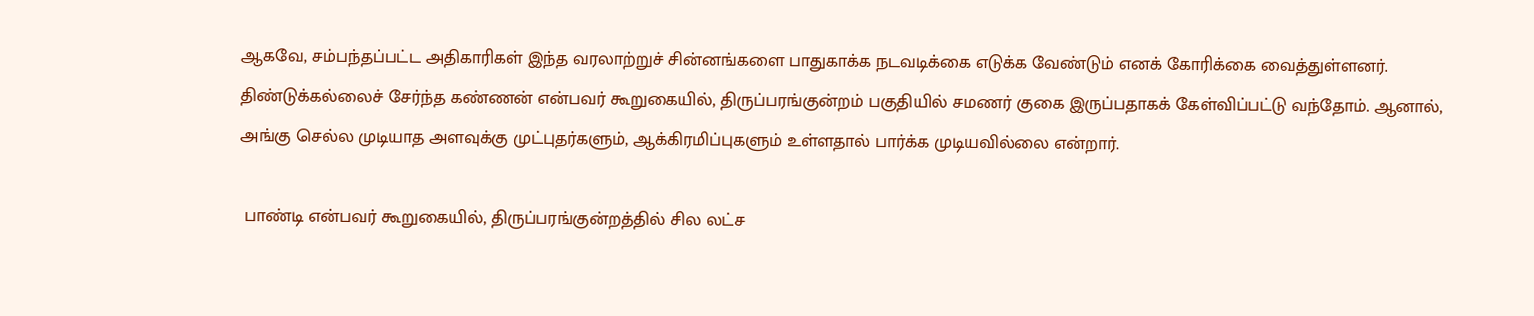ஆகவே, சம்பந்தப்பட்ட அதிகாரிகள் இந்த வரலாற்றுச் சின்னங்களை பாதுகாக்க நடவடிக்கை எடுக்க வேண்டும் எனக் கோரிக்கை வைத்துள்ளனர். திண்டுக்கல்லைச் சேர்ந்த கண்ணன் என்பவர் கூறுகையில், திருப்பரங்குன்றம் பகுதியில் சமணர் குகை இருப்பதாகக் கேள்விப்பட்டு வந்தோம். ஆனால், அங்கு செல்ல முடியாத அளவுக்கு முட்புதர்களும், ஆக்கிரமிப்புகளும் உள்ளதால் பார்க்க முடியவில்லை என்றார்.

 பாண்டி என்பவர் கூறுகையில், திருப்பரங்குன்றத்தில் சில லட்ச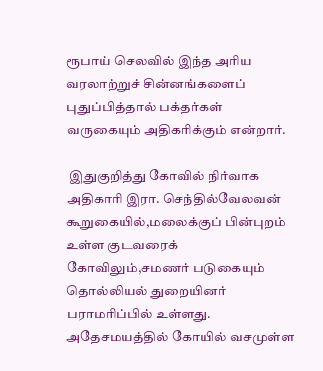ரூபாய் செலவில் இந்த அரிய வரலாற்றுச் சின்னங்களைப் புதுப்பித்தால் பக்தர்கள் வருகையும் அதிகரிக்கும் என்றார்.

 இதுகுறித்து கோவில் நிர்வாக அதிகாரி இரா. செந்தில்வேலவன் கூறுகையில்,மலைக்குப் பின்புறம் உள்ள குடவரைக் கோவிலும்,சமணர் படுகையும் தொல்லியல் துறையினர் பராமரிப்பில் உள்ளது. அதேசமயத்தில் கோயில் வசமுள்ள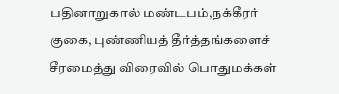பதினாறுகால் மண்டபம்,நக்கீரர் குகை, புண்ணியத் தீர்த்தங்களைச் சீரமைத்து விரைவில் பொதுமக்கள்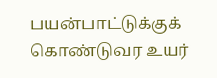பயன்பாட்டுக்குக் கொண்டுவர உயர்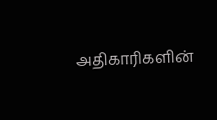அதிகாரிகளின்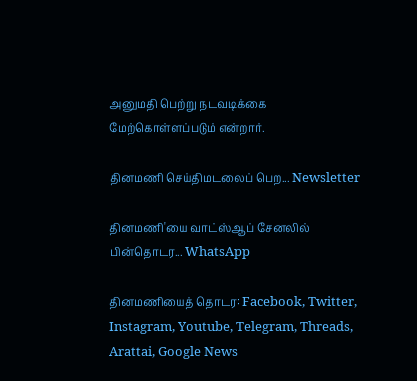அனுமதி பெற்று நடவடிக்கை மேற்கொள்ளப்படும் என்றார்.

தினமணி செய்திமடலைப் பெற... Newsletter

தினமணி'யை வாட்ஸ்ஆப் சேனலில் பின்தொடர... WhatsApp

தினமணியைத் தொடர: Facebook, Twitter, Instagram, Youtube, Telegram, Threads, Arattai, Google News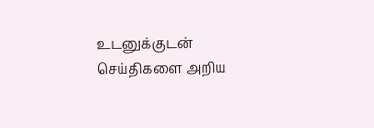உடனுக்குடன் செய்திகளை அறிய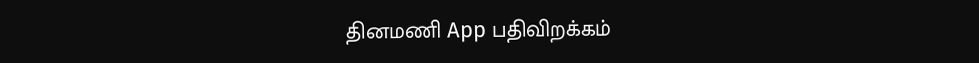தினமணி App பதிவிறக்கம்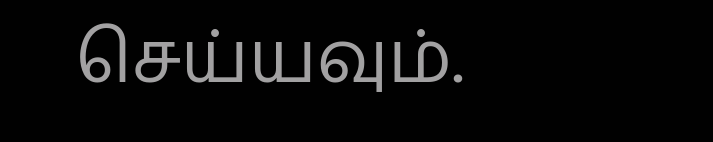செய்யவும்.